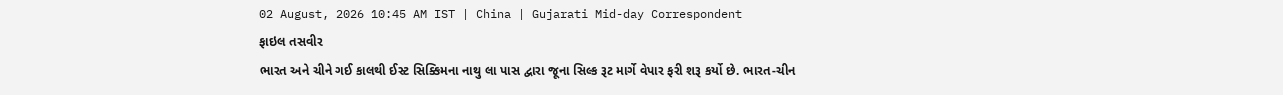02 August, 2026 10:45 AM IST | China | Gujarati Mid-day Correspondent
ફાઇલ તસવીર
ભારત અને ચીને ગઈ કાલથી ઈસ્ટ સિક્કિમના નાથુ લા પાસ દ્વારા જૂના સિલ્ક રૂટ માર્ગે વેપાર ફરી શરૂ કર્યો છે. ભારત-ચીન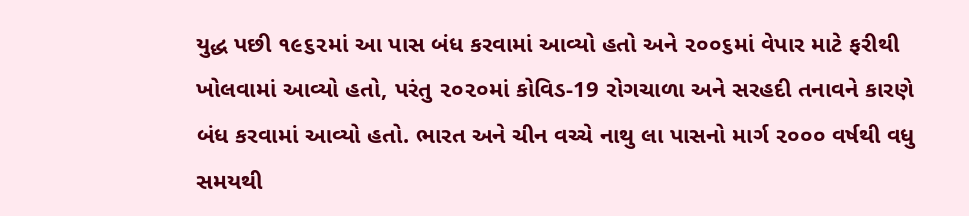યુદ્ધ પછી ૧૯૬૨માં આ પાસ બંધ કરવામાં આવ્યો હતો અને ૨૦૦૬માં વેપાર માટે ફરીથી ખોલવામાં આવ્યો હતો, પરંતુ ૨૦૨૦માં કોવિડ-19 રોગચાળા અને સરહદી તનાવને કારણે બંધ કરવામાં આવ્યો હતો. ભારત અને ચીન વચ્ચે નાથુ લા પાસનો માર્ગ ૨૦૦૦ વર્ષથી વધુ સમયથી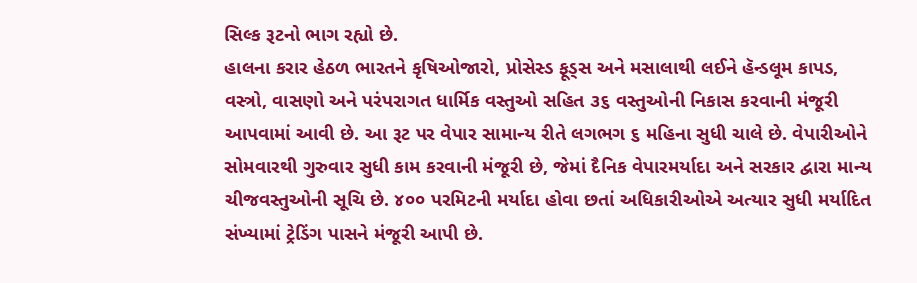સિલ્ક રૂટનો ભાગ રહ્યો છે.
હાલના કરાર હેઠળ ભારતને કૃષિઓજારો, પ્રોસેસ્ડ ફૂડ્સ અને મસાલાથી લઈને હૅન્ડલૂમ કાપડ, વસ્ત્રો, વાસણો અને પરંપરાગત ધાર્મિક વસ્તુઓ સહિત ૩૬ વસ્તુઓની નિકાસ કરવાની મંજૂરી આપવામાં આવી છે. આ રૂટ પર વેપાર સામાન્ય રીતે લગભગ ૬ મહિના સુધી ચાલે છે. વેપારીઓને સોમવારથી ગુરુવાર સુધી કામ કરવાની મંજૂરી છે, જેમાં દૈનિક વેપારમર્યાદા અને સરકાર દ્વારા માન્ય ચીજવસ્તુઓની સૂચિ છે. ૪૦૦ પરમિટની મર્યાદા હોવા છતાં અધિકારીઓએ અત્યાર સુધી મર્યાદિત સંખ્યામાં ટ્રેડિંગ પાસને મંજૂરી આપી છે.